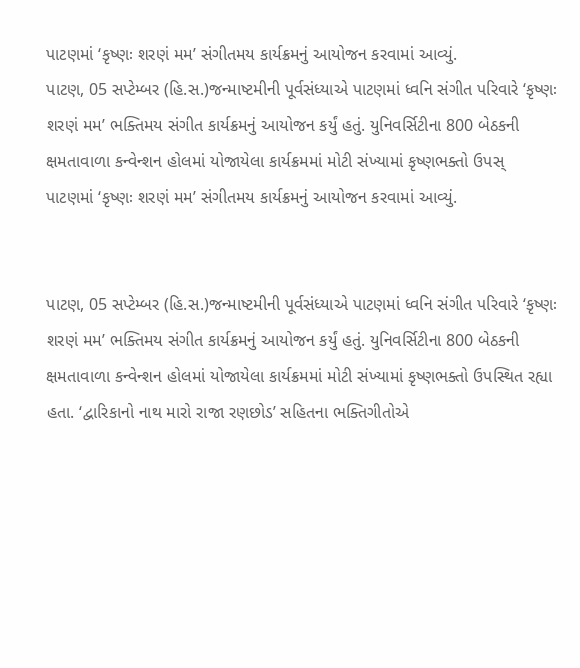પાટણમાં ‘કૃષ્ણઃ શરણં મમ’ સંગીતમય કાર્યક્રમનું આયોજન કરવામાં આવ્યું.
પાટણ, 05 સપ્ટેમ્બર (હિ.સ.)જન્માષ્ટમીની પૂર્વસંધ્યાએ પાટણમાં ધ્વનિ સંગીત પરિવારે ‘કૃષ્ણઃ શરણં મમ’ ભક્તિમય સંગીત કાર્યક્રમનું આયોજન કર્યું હતું. યુનિવર્સિટીના 800 બેઠકની ક્ષમતાવાળા કન્વેન્શન હોલમાં યોજાયેલા કાર્યક્રમમાં મોટી સંખ્યામાં કૃષ્ણભક્તો ઉપસ્
પાટણમાં ‘કૃષ્ણઃ શરણં મમ’ સંગીતમય કાર્યક્રમનું આયોજન કરવામાં આવ્યું.


પાટણ, 05 સપ્ટેમ્બર (હિ.સ.)જન્માષ્ટમીની પૂર્વસંધ્યાએ પાટણમાં ધ્વનિ સંગીત પરિવારે ‘કૃષ્ણઃ શરણં મમ’ ભક્તિમય સંગીત કાર્યક્રમનું આયોજન કર્યું હતું. યુનિવર્સિટીના 800 બેઠકની ક્ષમતાવાળા કન્વેન્શન હોલમાં યોજાયેલા કાર્યક્રમમાં મોટી સંખ્યામાં કૃષ્ણભક્તો ઉપસ્થિત રહ્યા હતા. ‘દ્વારિકાનો નાથ મારો રાજા રણછોડ’ સહિતના ભક્તિગીતોએ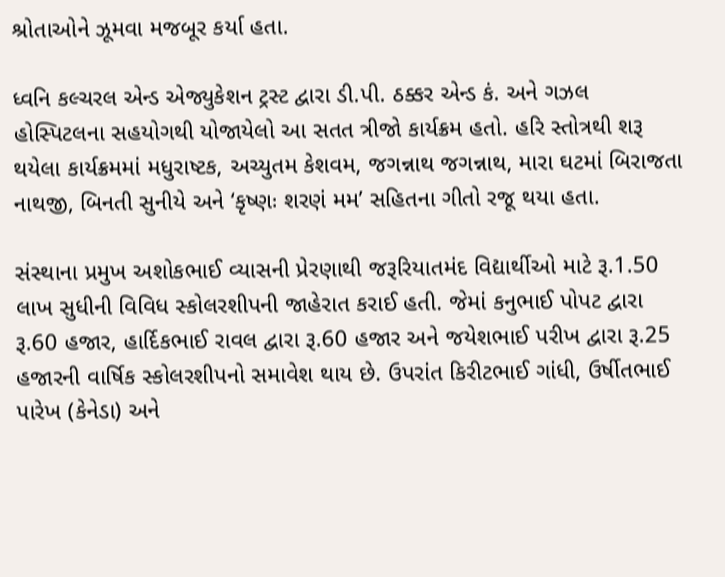શ્રોતાઓને ઝૂમવા મજબૂર કર્યા હતા.

ધ્વનિ કલ્ચરલ એન્ડ એજ્યુકેશન ટ્રસ્ટ દ્વારા ડી.પી. ઠક્કર એન્ડ કં. અને ગઝલ હોસ્પિટલના સહયોગથી યોજાયેલો આ સતત ત્રીજો કાર્યક્રમ હતો. હરિ સ્તોત્રથી શરૂ થયેલા કાર્યક્રમમાં મધુરાષ્ટક, અચ્યુતમ કેશવમ, જગન્નાથ જગન્નાથ, મારા ઘટમાં બિરાજતા નાથજી, બિનતી સુનીયે અને ‘કૃષ્ણઃ શરણં મમ’ સહિતના ગીતો રજૂ થયા હતા.

સંસ્થાના પ્રમુખ અશોકભાઈ વ્યાસની પ્રેરણાથી જરૂરિયાતમંદ વિદ્યાર્થીઓ માટે રૂ.1.50 લાખ સુધીની વિવિધ સ્કોલરશીપની જાહેરાત કરાઈ હતી. જેમાં કનુભાઈ પોપટ દ્વારા રૂ.60 હજાર, હાર્દિકભાઈ રાવલ દ્વારા રૂ.60 હજાર અને જયેશભાઈ પરીખ દ્વારા રૂ.25 હજારની વાર્ષિક સ્કોલરશીપનો સમાવેશ થાય છે. ઉપરાંત કિરીટભાઈ ગાંધી, ઉર્ષીતભાઈ પારેખ (કેનેડા) અને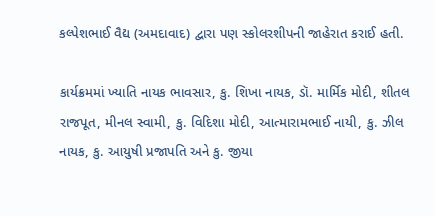કલ્પેશભાઈ વૈદ્ય (અમદાવાદ) દ્વારા પણ સ્કોલરશીપની જાહેરાત કરાઈ હતી.

કાર્યક્રમમાં ખ્યાતિ નાયક ભાવસાર, કુ. શિખા નાયક, ડૉ. માર્મિક મોદી, શીતલ રાજપૂત, મીનલ સ્વામી, કુ. વિદિશા મોદી, આત્મારામભાઈ નાયી, કુ. ઝીલ નાયક, કુ. આયુષી પ્રજાપતિ અને કુ. જીયા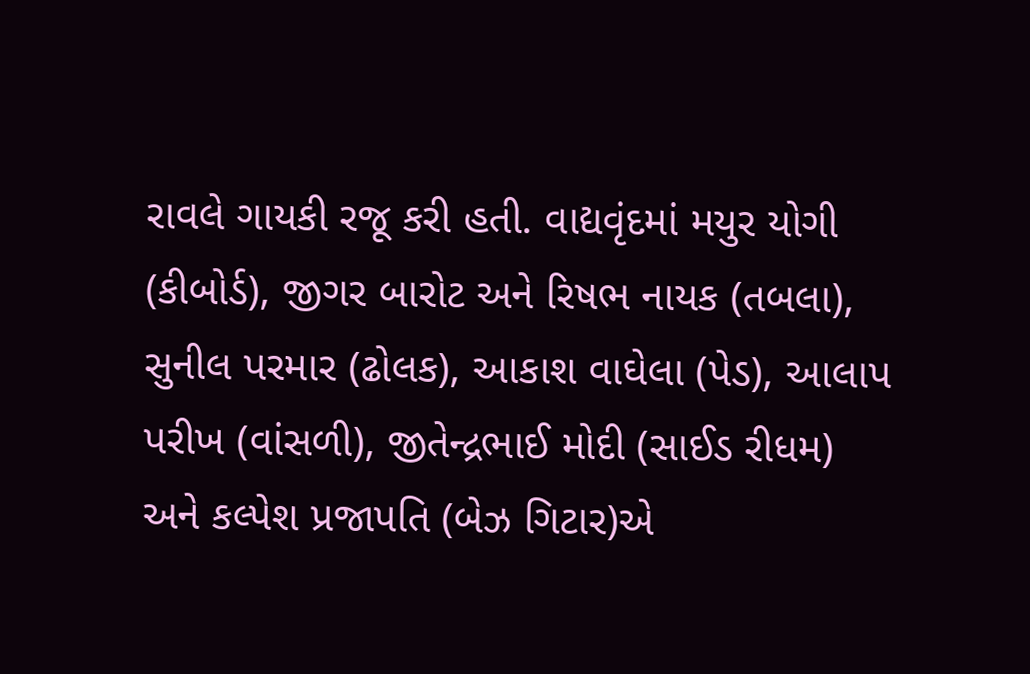રાવલે ગાયકી રજૂ કરી હતી. વાદ્યવૃંદમાં મયુર યોગી (કીબોર્ડ), જીગર બારોટ અને રિષભ નાયક (તબલા), સુનીલ પરમાર (ઢોલક), આકાશ વાઘેલા (પેડ), આલાપ પરીખ (વાંસળી), જીતેન્દ્રભાઈ મોદી (સાઈડ રીધમ) અને કલ્પેશ પ્રજાપતિ (બેઝ ગિટાર)એ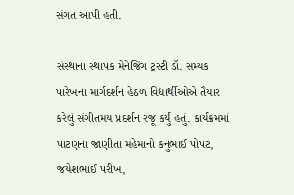સંગત આપી હતી.

સંસ્થાના સ્થાપક મેનેજિંગ ટ્રસ્ટી ડૉ. સમ્યક પારેખના માર્ગદર્શન હેઠળ વિદ્યાર્થીઓએ તૈયાર કરેલું સંગીતમય પ્રદર્શન રજૂ કર્યું હતું. કાર્યક્રમમાં પાટણના જાણીતા મહેમાનો કનુભાઈ પોપટ, જયેશભાઈ પરીખ,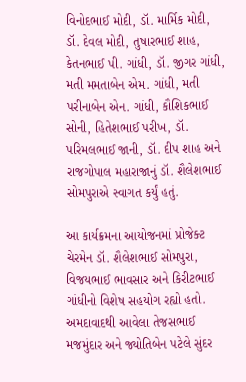વિનોદભાઈ મોદી, ડૉ. માર્મિક મોદી, ડૉ. દેવલ મોદી, તુષારભાઈ શાહ, કેતનભાઈ પી. ગાંધી, ડૉ. જીગર ગાંધી, મતી મમતાબેન એમ. ગાંધી, મતી પરીનાબેન એન. ગાંધી, કૌશિકભાઈ સોની, હિતેશભાઈ પરીખ, ડૉ. પરિમલભાઈ જાની, ડૉ. દીપ શાહ અને રાજગોપાલ મહારાજાનું ડૉ. શૈલેશભાઈ સોમપુરાએ સ્વાગત કર્યું હતું.

આ કાર્યક્રમના આયોજનમાં પ્રોજેક્ટ ચેરમેન ડૉ. શૈલેશભાઈ સોમપુરા, વિજયભાઈ ભાવસાર અને કિરીટભાઈ ગાંધીનો વિશેષ સહયોગ રહ્યો હતો. અમદાવાદથી આવેલા તેજસભાઈ મજમુંદાર અને જ્યોતિબેન પટેલે સુંદર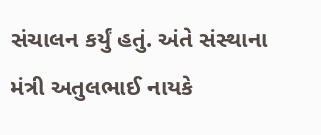સંચાલન કર્યું હતું. અંતે સંસ્થાના મંત્રી અતુલભાઈ નાયકે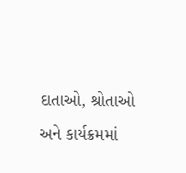દાતાઓ, શ્રોતાઓ અને કાર્યક્રમમાં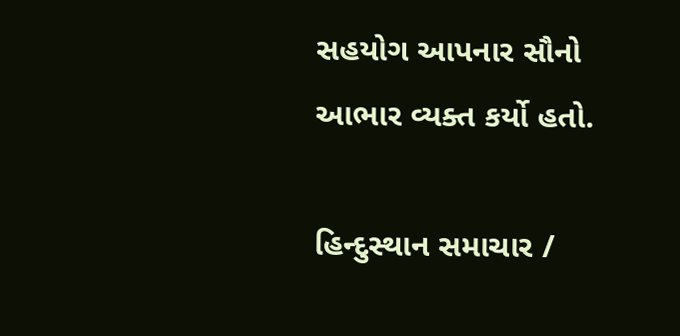સહયોગ આપનાર સૌનો આભાર વ્યક્ત કર્યો હતો.

હિન્દુસ્થાન સમાચાર /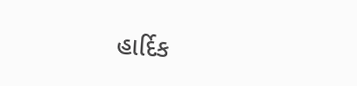હાર્દિક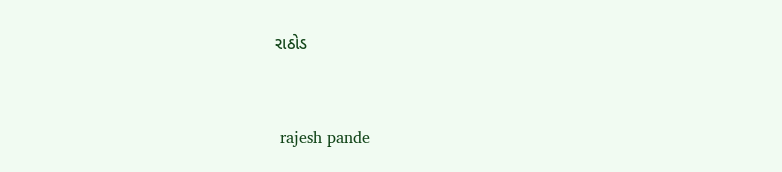રાઠોડ


 rajesh pande